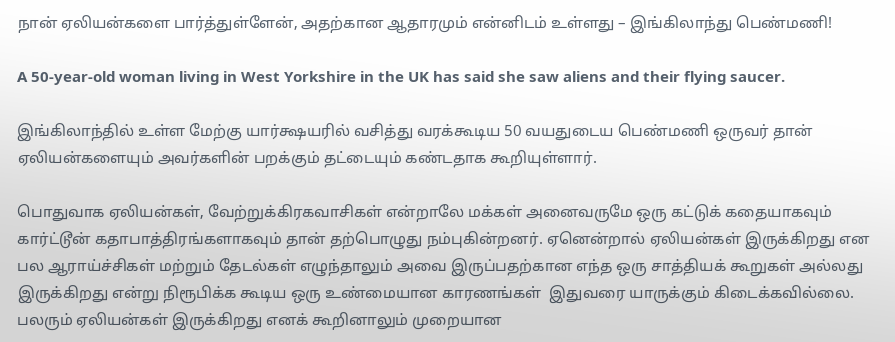நான் ஏலியன்களை பார்த்துள்ளேன், அதற்கான ஆதாரமும் என்னிடம் உள்ளது – இங்கிலாந்து பெண்மணி!

A 50-year-old woman living in West Yorkshire in the UK has said she saw aliens and their flying saucer.

இங்கிலாந்தில் உள்ள மேற்கு யார்க்ஷயரில் வசித்து வரக்கூடிய 50 வயதுடைய பெண்மணி ஒருவர் தான் ஏலியன்களையும் அவர்களின் பறக்கும் தட்டையும் கண்டதாக கூறியுள்ளார்.

பொதுவாக ஏலியன்கள், வேற்றுக்கிரகவாசிகள் என்றாலே மக்கள் அனைவருமே ஒரு கட்டுக் கதையாகவும் கார்ட்டூன் கதாபாத்திரங்களாகவும் தான் தற்பொழுது நம்புகின்றனர். ஏனென்றால் ஏலியன்கள் இருக்கிறது என பல ஆராய்ச்சிகள் மற்றும் தேடல்கள் எழுந்தாலும் அவை இருப்பதற்கான எந்த ஒரு சாத்தியக் கூறுகள் அல்லது இருக்கிறது என்று நிரூபிக்க கூடிய ஒரு உண்மையான காரணங்கள்  இதுவரை யாருக்கும் கிடைக்கவில்லை. பலரும் ஏலியன்கள் இருக்கிறது எனக் கூறினாலும் முறையான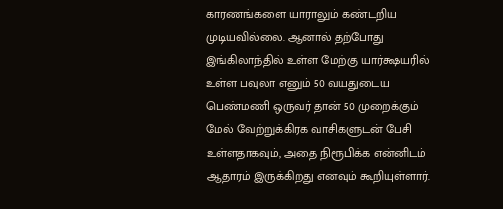காரணங்களை யாராலும் கண்டறிய முடியவில்லை. ஆனால் தற்போது இங்கிலாந்தில் உள்ள மேற்கு யார்க்ஷயரில் உள்ள பவுலா எனும் 50 வயதுடைய பெண்மணி ஒருவர் தான் 50 முறைக்கும் மேல் வேற்றுக்கிரக வாசிகளுடன் பேசி உள்ளதாகவும், அதை நிரூபிக்க என்னிடம் ஆதாரம் இருக்கிறது எனவும் கூறியுள்ளார்.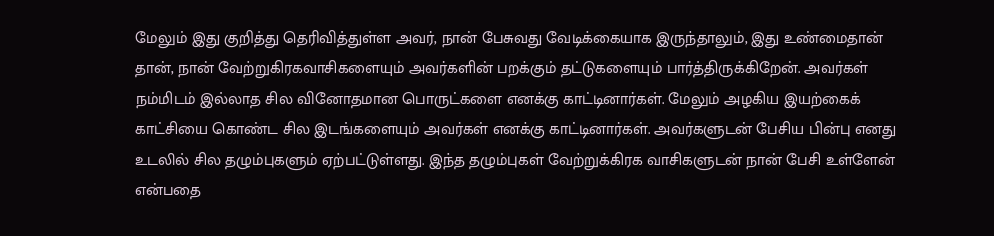மேலும் இது குறித்து தெரிவித்துள்ள அவர், நான் பேசுவது வேடிக்கையாக இருந்தாலும், இது உண்மைதான் தான், நான் வேற்றுகிரகவாசிகளையும் அவர்களின் பறக்கும் தட்டுகளையும் பார்த்திருக்கிறேன். அவர்கள் நம்மிடம் இல்லாத சில வினோதமான பொருட்களை எனக்கு காட்டினார்கள். மேலும் அழகிய இயற்கைக் காட்சியை கொண்ட சில இடங்களையும் அவர்கள் எனக்கு காட்டினார்கள். அவர்களுடன் பேசிய பின்பு எனது உடலில் சில தழும்புகளும் ஏற்பட்டுள்ளது. இந்த தழும்புகள் வேற்றுக்கிரக வாசிகளுடன் நான் பேசி உள்ளேன் என்பதை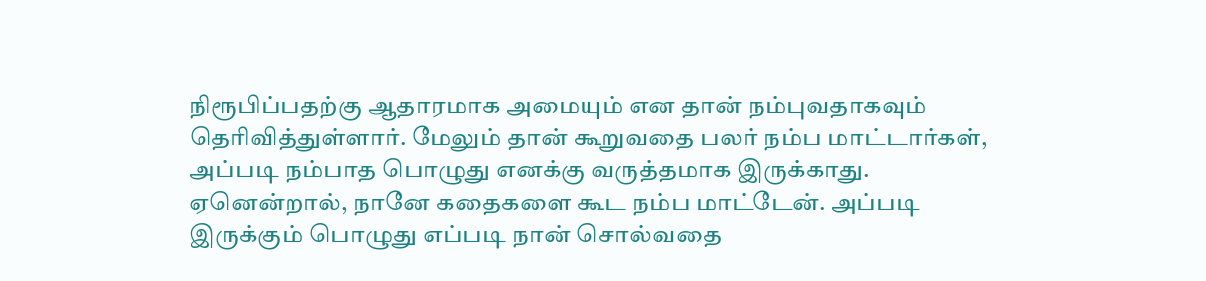நிரூபிப்பதற்கு ஆதாரமாக அமையும் என தான் நம்புவதாகவும் தெரிவித்துள்ளார். மேலும் தான் கூறுவதை பலர் நம்ப மாட்டார்கள், அப்படி நம்பாத பொழுது எனக்கு வருத்தமாக இருக்காது. ஏனென்றால், நானே கதைகளை கூட நம்ப மாட்டேன். அப்படி இருக்கும் பொழுது எப்படி நான் சொல்வதை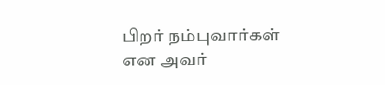பிறர் நம்புவார்கள் என அவர்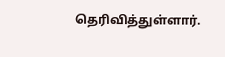தெரிவித்துள்ளார்.